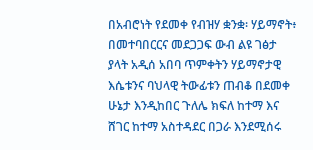በአብሮነት የደመቀ የብዝሃ ቋንቋ፡ ሃይማኖት፥ በመተባበርርና መደጋጋፍ ውብ ልዩ ገፅታ ያላት አዲሰ አበባ ጥምቀትን ሃይማኖታዊ እሴቱንና ባህላዊ ትውፊቱን ጠብቆ በደመቀ ሁኔታ እንዲከበር ጉለሌ ክፍለ ከተማ እና ሸገር ከተማ አስተዳደር በጋራ እንደሚሰሩ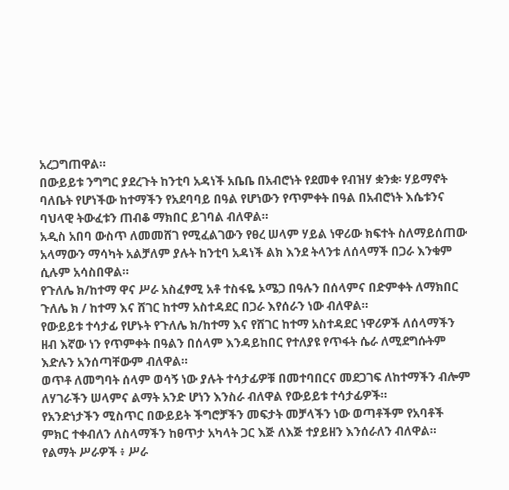አረጋግጠዋል።
በውይይቱ ንግግር ያደረጉት ከንቲባ አዳነች አቤቤ በአብሮነት የደመቀ የብዝሃ ቋንቋ፡ ሃይማኖት ባለቤት የሆነችው ከተማችን የአደባባይ በዓል የሆነውን የጥምቀት በዓል በአብሮነት እሴቱንና ባህላዊ ትውፈቱን ጠብቆ ማክበር ይገባል ብለዋል።
አዲስ አበባ ውስጥ ለመመሸገ የሚፈልገውን የፀረ ሠላም ሃይል ነዋሪው ክፍተት ስለማይሰጠው አላማውን ማሳካት አልቻለም ያሉት ከንቲባ አዳነች ልክ እንደ ትላንቱ ለሰላማች በጋራ እንቁም ሲሉም አሳስበዋል።
የጉለሌ ክ/ከተማ ዋና ሥራ አስፈፃሚ አቶ ተስፋዬ ኦሜጋ በዓሉን በሰላምና በድምቀት ለማክበር ጉለሌ ክ / ከተማ እና ሸገር ከተማ አስተዳደር በጋራ እየሰራን ነው ብለዋል።
የውይይቱ ተሳታፊ የሆኑት የጉለሌ ክ/ከተማ እና የሸገር ከተማ አስተዳደር ነዋሪዎች ለሰላማችን ዘብ እኛው ነን የጥምቀት በዓልን በሰላም እንዳይከበር የተለያዩ የጥፋት ሴራ ለሚደግሱትም እድሉን አንሰጣቸውም ብለዋል።
ወጥቶ ለመግባት ሰላም ወሳኝ ነው ያሉት ተሳታፊዎቹ በመተባበርና መደጋገፍ ለከተማችን ብሎም ለሃገራችን ሠላምና ልማት አንድ ሆነን እንስራ ብለዋል የውይይቱ ተሳታፊዎች።
የአንድነታችን ሚስጥር በውይይት ችግሮቻችን መፍታት መቻላችን ነው ወጣቶችም የአባቶች ምክር ተቀብለን ለስላማችን ከፀጥታ አካላት ጋር እጅ ለእጅ ተያይዘን እንሰራለን ብለዋል።
የልማት ሥራዎች ፥ ሥራ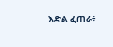እድል ፈጠራ፥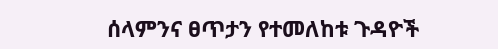ሰላምንና ፀጥታን የተመለከቱ ጉዳዮች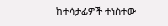ከተሳታፊዎች ተነስተው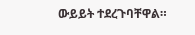ውይይት ተደረጉባቸዋል።